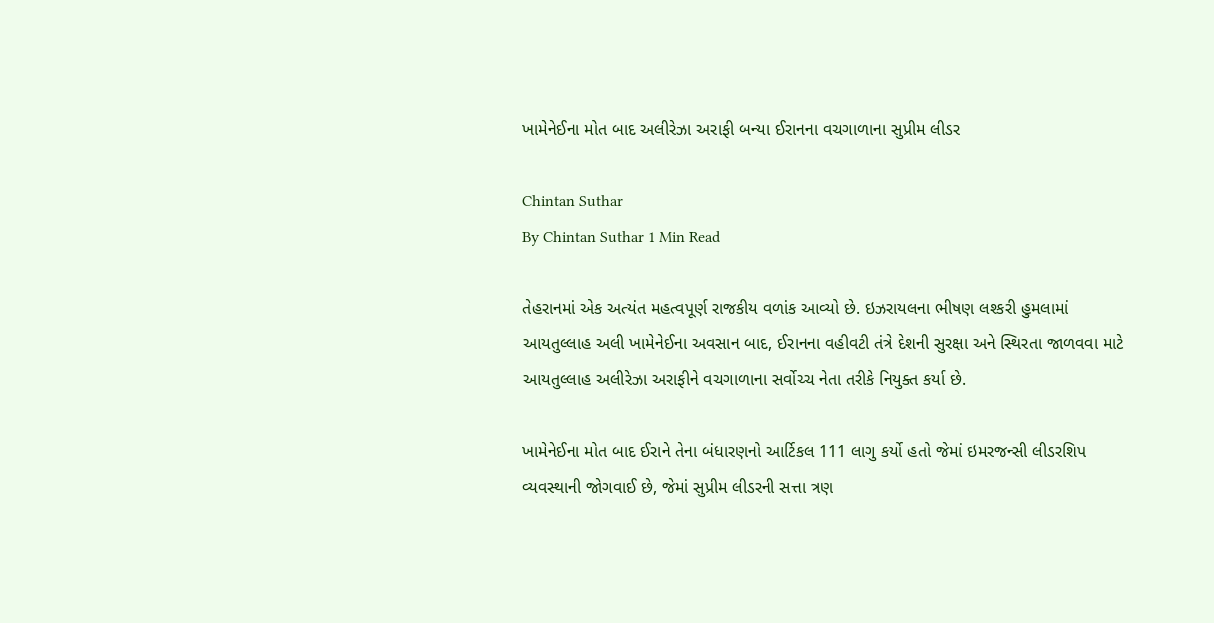ખામેનેઈના મોત બાદ અલીરેઝા અરાફી બન્યા ઈરાનના વચગાળાના સુપ્રીમ લીડર

Chintan Suthar
By Chintan Suthar 1 Min Read

તેહરાનમાં એક અત્યંત મહત્વપૂર્ણ રાજકીય વળાંક આવ્યો છે. ઇઝરાયલના ભીષણ લશ્કરી હુમલામાં આયતુલ્લાહ અલી ખામેનેઈના અવસાન બાદ, ઈરાનના વહીવટી તંત્રે દેશની સુરક્ષા અને સ્થિરતા જાળવવા માટે આયતુલ્લાહ અલીરેઝા અરાફીને વચગાળાના સર્વોચ્ચ નેતા તરીકે નિયુક્ત કર્યા છે.

ખામેનેઈના મોત બાદ ઈરાને તેના બંધારણનો આર્ટિકલ 111 લાગુ કર્યો હતો જેમાં ઇમરજન્સી લીડરશિપ વ્યવસ્થાની જોગવાઈ છે, જેમાં સુપ્રીમ લીડરની સત્તા ત્રણ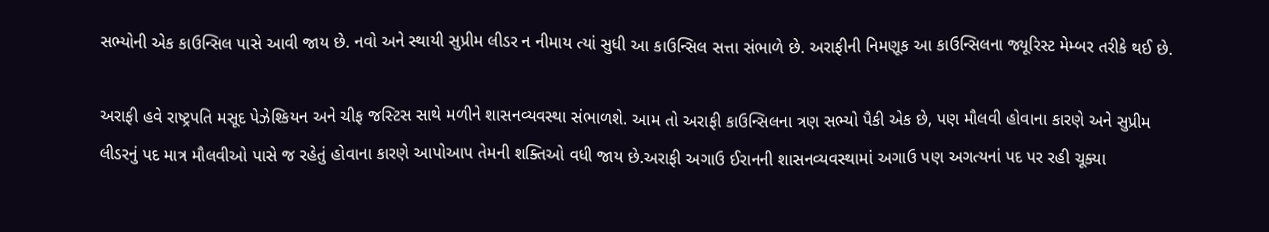સભ્યોની એક કાઉન્સિલ પાસે આવી જાય છે. નવો અને સ્થાયી સુપ્રીમ લીડર ન નીમાય ત્યાં સુધી આ કાઉન્સિલ સત્તા સંભાળે છે. અરાફીની નિમણૂક આ કાઉન્સિલના જ્યૂરિસ્ટ મેમ્બર તરીકે થઈ છે.

અરાફી હવે રાષ્ટ્રપતિ મસૂદ પેઝેશ્કિયન અને ચીફ જસ્ટિસ સાથે મળીને શાસનવ્યવસ્થા સંભાળશે. આમ તો અરાફી કાઉન્સિલના ત્રણ સભ્યો પૈકી એક છે, પણ મૌલવી હોવાના કારણે અને સુપ્રીમ લીડરનું પદ માત્ર મૌલવીઓ પાસે જ રહેતું હોવાના કારણે આપોઆપ તેમની શક્તિઓ વધી જાય છે.અરાફી અગાઉ ઈરાનની શાસનવ્યવસ્થામાં અગાઉ પણ અગત્યનાં પદ પર રહી ચૂક્યા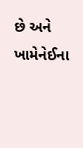છે અને ખામેનેઈના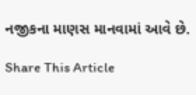નજીકના માણસ માનવામાં આવે છે.

Share This Article